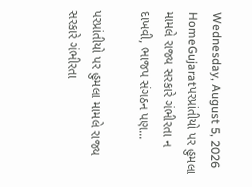Wednesday, August 5, 2026
HomeGujaratપરપ્રાંતીયો પર હુમલા મામલે રાજ્ય સરકારે ગંભીરતા ન દાખવી, ભાજપ સંગઠન પણ...

પરપ્રાંતીયો પર હુમલા મામલે રાજ્ય સરકારે ગંભીરતા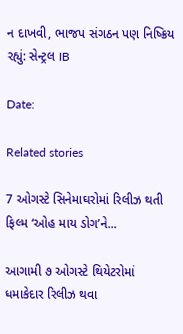ન દાખવી, ભાજપ સંગઠન પણ નિષ્ક્રિય રહ્યું: સેન્ટ્રલ IB

Date:

Related stories

7 ઓગસ્ટે સિનેમાઘરોમાં રિલીઝ થતી ફિલ્મ ‘ઓહ માય ડોગ’ને...

આગામી ૭ ઓગસ્ટે થિયેટરોમાં ધમાકેદાર રિલીઝ થવા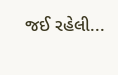જઈ રહેલી...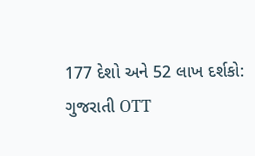177 દેશો અને 52 લાખ દર્શકો: ગુજરાતી OTT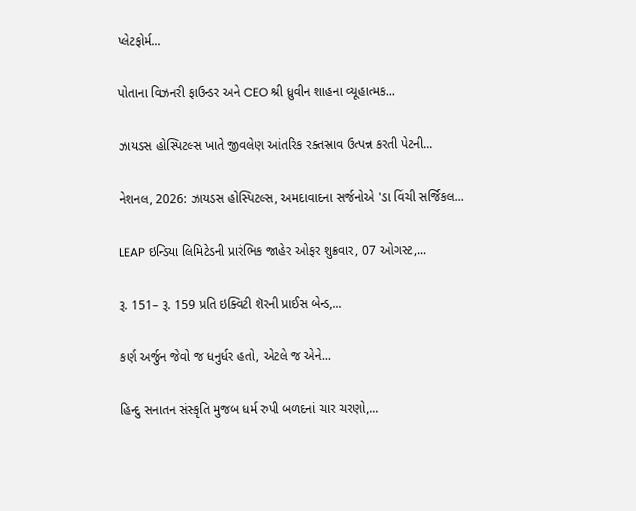પ્લેટફોર્મ...

પોતાના વિઝનરી ફાઉન્ડર અને CEO શ્રી ધ્રુવીન શાહના વ્યૂહાત્મક...

ઝાયડસ હોસ્પિટલ્સ ખાતે જીવલેણ આંતરિક રક્તસ્રાવ ઉત્પન્ન કરતી પેટની...

નેશનલ, 2026: ઝાયડસ હોસ્પિટલ્સ, અમદાવાદના સર્જનોએ 'ડા વિંચી સર્જિકલ...

LEAP ઇન્ડિયા લિમિટેડની પ્રારંભિક જાહેર ઓફર શુક્રવાર, 07 ઓગસ્ટ,...

રૂ. 151– રૂ. 159 પ્રતિ ઇક્વિટી શૅરની પ્રાઈસ બેન્ડ,...

કર્ણ અર્જુન જેવો જ ધનુર્ધર હતો, એટલે જ એને...

હિન્દુ સનાતન સંસ્કૃતિ મુજબ ધર્મ રુપી બળદનાં ચાર ચરણો,...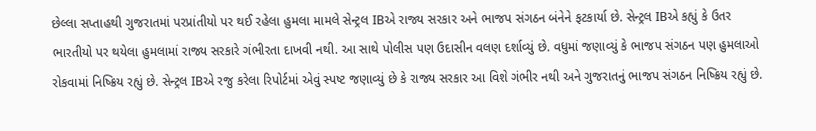છેલ્લા સપ્તાહથી ગુજરાતમાં પરપ્રાંતીયો પર થઈ રહેલા હુમલા મામલે સેન્ટ્રલ IBએ રાજ્ય સરકાર અને ભાજપ સંગઠન બંનેને ફટકાર્યા છે. સેન્ટ્રલ IBએ કહ્યું કે ઉતર ભારતીયો પર થયેલા હુમલામાં રાજ્ય સરકારે ગંભીરતા દાખવી નથી. આ સાથે પોલીસ પણ ઉદાસીન વલણ દર્શાવ્યું છે. વધુમાં જણાવ્યું કે ભાજપ સંગઠન પણ હુમલાઓ રોકવામાં નિષ્ક્રિય રહ્યું છે. સેન્ટ્રલ IBએ રજુ કરેલા રિપોર્ટમાં એવું સ્પષ્ટ જણાવ્યું છે કે રાજ્ય સરકાર આ વિશે ગંભીર નથી અને ગુજરાતનું ભાજપ સંગઠન નિષ્ક્રિય રહ્યું છે.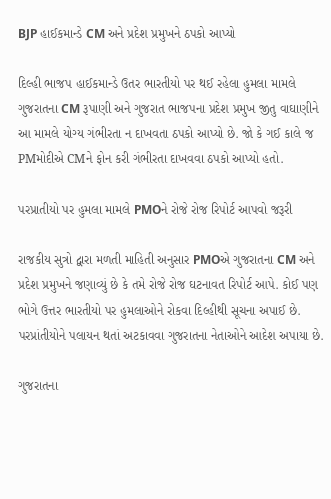BJP હાઈકમાન્ડે CM અને પ્રદેશ પ્રમુખને ઠપકો આપ્યો

દિલ્હી ભાજપ હાઈકમાન્ડે ઉતર ભારતીયો પર થઈ રહેલા હુમલા મામલે ગુજરાતના CM રૂપાણી અને ગુજરાત ભાજપના પ્રદેશ પ્રમુખ જીતુ વાઘાણીને આ મામલે યોગ્ય ગંભીરતા ન દાખવતા ઠપકો આપ્યો છે. જો કે ગઈ કાલે જ PMમોદીએ CMને ફોન કરી ગંભીરતા દાખવવા ઠપકો આપ્યો હતો.

પરપ્રાતીયો પર હુમલા મામલે PMOને રોજે રોજ રિપોર્ટ આપવો જરૂરી

રાજકીય સુત્રો દ્વારા મળતી માહિતી અનુસાર PMOએ ગુજરાતના CM અને પ્રદેશ પ્રમુખને જણાવ્યું છે કે તમે રોજે રોજ ઘટનાવત રિપોર્ટ આપે. કોઈ પણ ભોગે ઉત્તર ભારતીયો પર હુમલાઓને રોકવા દિલ્હીથી સૂચના અપાઈ છે. પરપ્રાંતીયોને પલાયન થતાં અટકાવવા ગુજરાતના નેતાઓને આદેશ અપાયા છે.

ગુજરાતના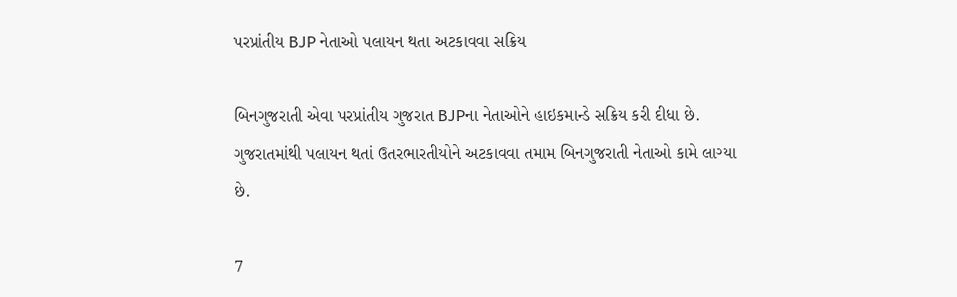પરપ્રાંતીય BJP નેતાઓ પલાયન થતા અટકાવવા સક્રિય

બિનગુજરાતી એવા પરપ્રાંતીય ગુજરાત BJPના નેતાઓને હાઇકમાન્ડે સક્રિય કરી દીધા છે. ગુજરાતમાંથી પલાયન થતાં ઉતરભારતીયોને અટકાવવા તમામ બિનગુજરાતી નેતાઓ કામે લાગ્યા છે.

7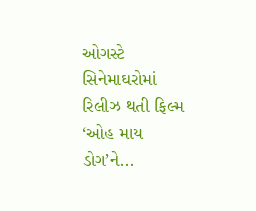ઓગસ્ટે સિનેમાઘરોમાં રિલીઝ થતી ફિલ્મ ‘ઓહ માય ડોગ’ને...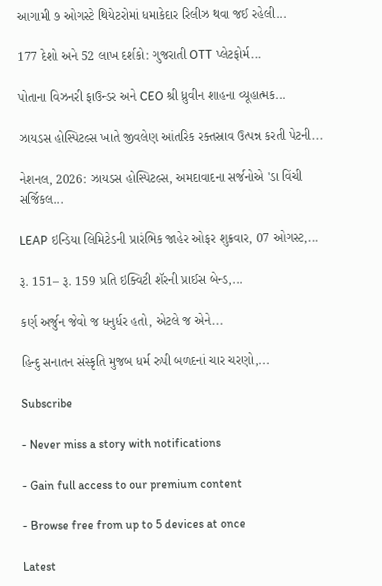આગામી ૭ ઓગસ્ટે થિયેટરોમાં ધમાકેદાર રિલીઝ થવા જઈ રહેલી...

177 દેશો અને 52 લાખ દર્શકો: ગુજરાતી OTT પ્લેટફોર્મ...

પોતાના વિઝનરી ફાઉન્ડર અને CEO શ્રી ધ્રુવીન શાહના વ્યૂહાત્મક...

ઝાયડસ હોસ્પિટલ્સ ખાતે જીવલેણ આંતરિક રક્તસ્રાવ ઉત્પન્ન કરતી પેટની...

નેશનલ, 2026: ઝાયડસ હોસ્પિટલ્સ, અમદાવાદના સર્જનોએ 'ડા વિંચી સર્જિકલ...

LEAP ઇન્ડિયા લિમિટેડની પ્રારંભિક જાહેર ઓફર શુક્રવાર, 07 ઓગસ્ટ,...

રૂ. 151– રૂ. 159 પ્રતિ ઇક્વિટી શૅરની પ્રાઈસ બેન્ડ,...

કર્ણ અર્જુન જેવો જ ધનુર્ધર હતો, એટલે જ એને...

હિન્દુ સનાતન સંસ્કૃતિ મુજબ ધર્મ રુપી બળદનાં ચાર ચરણો,...

Subscribe

- Never miss a story with notifications

- Gain full access to our premium content

- Browse free from up to 5 devices at once

Latest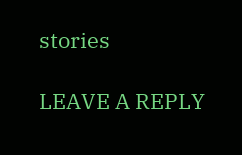stories

LEAVE A REPLY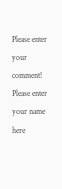Please enter your comment!
Please enter your name here